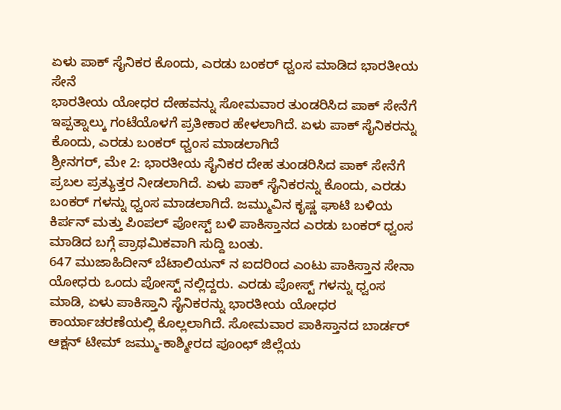ಏಳು ಪಾಕ್ ಸೈನಿಕರ ಕೊಂದು, ಎರಡು ಬಂಕರ್ ಧ್ವಂಸ ಮಾಡಿದ ಭಾರತೀಯ ಸೇನೆ
ಭಾರತೀಯ ಯೋಧರ ದೇಹವನ್ನು ಸೋಮವಾರ ತುಂಡರಿಸಿದ ಪಾಕ್ ಸೇನೆಗೆ ಇಪ್ಪತ್ನಾಲ್ಕು ಗಂಟೆಯೊಳಗೆ ಪ್ರತೀಕಾರ ಹೇಳಲಾಗಿದೆ. ಏಳು ಪಾಕ್ ಸೈನಿಕರನ್ನು ಕೊಂದು, ಎರಡು ಬಂಕರ್ ಧ್ವಂಸ ಮಾಡಲಾಗಿದೆ
ಶ್ರೀನಗರ್, ಮೇ 2: ಭಾರತೀಯ ಸೈನಿಕರ ದೇಹ ತುಂಡರಿಸಿದ ಪಾಕ್ ಸೇನೆಗೆ ಪ್ರಬಲ ಪ್ರತ್ಯುತ್ತರ ನೀಡಲಾಗಿದೆ. ಏಳು ಪಾಕ್ ಸೈನಿಕರನ್ನು ಕೊಂದು, ಎರಡು ಬಂಕರ್ ಗಳನ್ನು ಧ್ವಂಸ ಮಾಡಲಾಗಿದೆ. ಜಮ್ಮುವಿನ ಕೃಷ್ಣ ಘಾಟಿ ಬಳಿಯ ಕಿರ್ಪನ್ ಮತ್ತು ಪಿಂಪಲ್ ಪೋಸ್ಟ್ ಬಳಿ ಪಾಕಿಸ್ತಾನದ ಎರಡು ಬಂಕರ್ ಧ್ವಂಸ ಮಾಡಿದ ಬಗ್ಗೆ ಪ್ರಾಥಮಿಕವಾಗಿ ಸುದ್ದಿ ಬಂತು.
647 ಮುಜಾಹಿದೀನ್ ಬೆಟಾಲಿಯನ್ ನ ಐದರಿಂದ ಎಂಟು ಪಾಕಿಸ್ತಾನ ಸೇನಾ ಯೋಧರು ಒಂದು ಪೋಸ್ಟ್ ನಲ್ಲಿದ್ದರು. ಎರಡು ಪೋಸ್ಟ್ ಗಳನ್ನು ಧ್ವಂಸ ಮಾಡಿ, ಏಳು ಪಾಕಿಸ್ತಾನಿ ಸೈನಿಕರನ್ನು ಭಾರತೀಯ ಯೋಧರ ಕಾರ್ಯಾಚರಣೆಯಲ್ಲಿ ಕೊಲ್ಲಲಾಗಿದೆ. ಸೋಮವಾರ ಪಾಕಿಸ್ತಾನದ ಬಾರ್ಡರ್ ಆಕ್ಷನ್ ಟೀಮ್ ಜಮ್ಮು-ಕಾಶ್ಮೀರದ ಪೂಂಛ್ ಜಿಲ್ಲೆಯ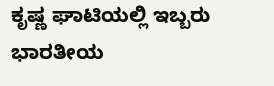ಕೃಷ್ಣ ಘಾಟಿಯಲ್ಲಿ ಇಬ್ಬರು ಭಾರತೀಯ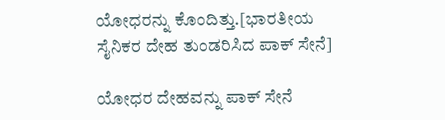ಯೋಧರನ್ನು ಕೊಂದಿತ್ತು.[ಭಾರತೀಯ ಸೈನಿಕರ ದೇಹ ತುಂಡರಿಸಿದ ಪಾಕ್ ಸೇನೆ]

ಯೋಧರ ದೇಹವನ್ನು ಪಾಕ್ ಸೇನೆ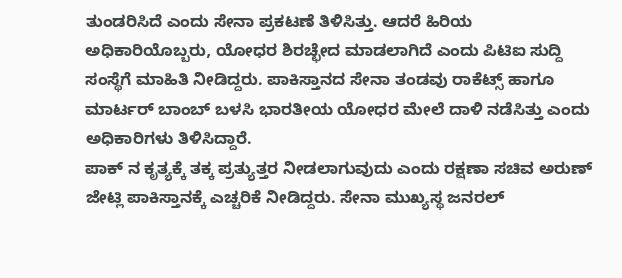ತುಂಡರಿಸಿದೆ ಎಂದು ಸೇನಾ ಪ್ರಕಟಣೆ ತಿಳಿಸಿತ್ತು. ಆದರೆ ಹಿರಿಯ ಅಧಿಕಾರಿಯೊಬ್ಬರು, ಯೋಧರ ಶಿರಚ್ಛೇದ ಮಾಡಲಾಗಿದೆ ಎಂದು ಪಿಟಿಐ ಸುದ್ದಿ ಸಂಸ್ಥೆಗೆ ಮಾಹಿತಿ ನೀಡಿದ್ದರು. ಪಾಕಿಸ್ತಾನದ ಸೇನಾ ತಂಡವು ರಾಕೆಟ್ಸ್ ಹಾಗೂ ಮಾರ್ಟರ್ ಬಾಂಬ್ ಬಳಸಿ ಭಾರತೀಯ ಯೋಧರ ಮೇಲೆ ದಾಳಿ ನಡೆಸಿತ್ತು ಎಂದು ಅಧಿಕಾರಿಗಳು ತಿಳಿಸಿದ್ದಾರೆ.
ಪಾಕ್ ನ ಕೃತ್ಯಕ್ಕೆ ತಕ್ಕ ಪ್ರತ್ಯುತ್ತರ ನೀಡಲಾಗುವುದು ಎಂದು ರಕ್ಷಣಾ ಸಚಿವ ಅರುಣ್ ಜೇಟ್ಲಿ ಪಾಕಿಸ್ತಾನಕ್ಕೆ ಎಚ್ಚರಿಕೆ ನೀಡಿದ್ದರು. ಸೇನಾ ಮುಖ್ಯಸ್ಥ ಜನರಲ್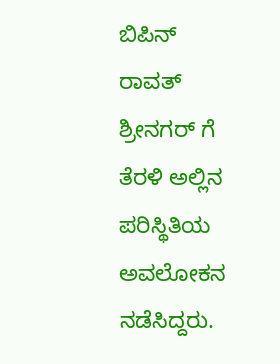ಬಿಪಿನ್ ರಾವತ್ ಶ್ರೀನಗರ್ ಗೆ ತೆರಳಿ ಅಲ್ಲಿನ ಪರಿಸ್ಥಿತಿಯ ಅವಲೋಕನ ನಡೆಸಿದ್ದರು.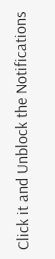Click it and Unblock the Notifications